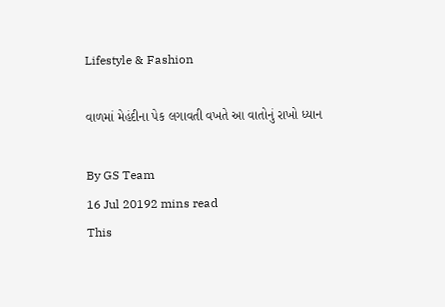Lifestyle & Fashion

વાળમાં મેહંદીના પેક લગાવતી વખતે આ વાતોનું રાખો ધ્યાન

By GS Team
16 Jul 20192 mins read
This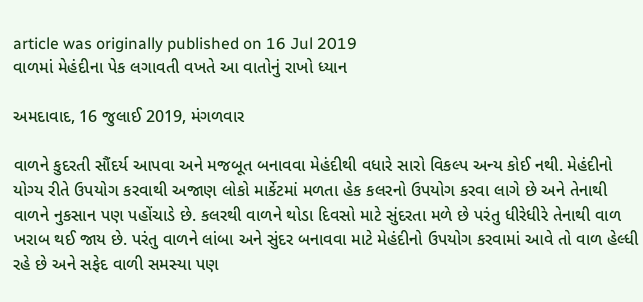article was originally published on 16 Jul 2019
વાળમાં મેહંદીના પેક લગાવતી વખતે આ વાતોનું રાખો ધ્યાન

અમદાવાદ, 16 જુલાઈ 2019, મંગળવાર

વાળને કુદરતી સૌંદર્ય આપવા અને મજબૂત બનાવવા મેહંદીથી વધારે સારો વિકલ્પ અન્ય કોઈ નથી. મેહંદીનો યોગ્ય રીતે ઉપયોગ કરવાથી અજાણ લોકો માર્કેટમાં મળતા હેક કલરનો ઉપયોગ કરવા લાગે છે અને તેનાથી વાળને નુકસાન પણ પહોંચાડે છે. કલરથી વાળને થોડા દિવસો માટે સુંદરતા મળે છે પરંતુ ધીરેધીરે તેનાથી વાળ ખરાબ થઈ જાય છે. પરંતુ વાળને લાંબા અને સુંદર બનાવવા માટે મેહંદીનો ઉપયોગ કરવામાં આવે તો વાળ હેલ્ધી રહે છે અને સફેદ વાળી સમસ્યા પણ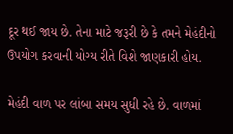દૂર થઈ જાય છે. તેના માટે જરૂરી છે કે તમને મેહંદીનો ઉપયોગ કરવાની યોગ્ય રીતે વિશે જાણકારી હોય.

મેહંદી વાળ પર લાંબા સમય સુધી રહે છે. વાળમાં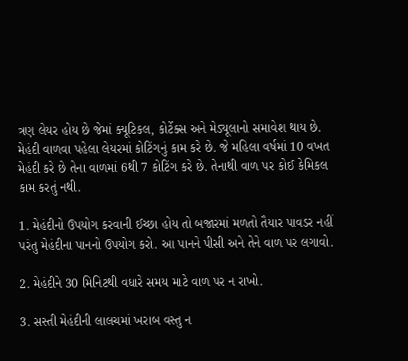ત્રણ લેયર હોય છે જેમાં ક્યૂટિકલ, કોર્ટેક્સ અને મેડ્યૂલાનો સમાવેશ થાય છે. મેહંદી વાળવા પહેલા લેયરમાં કોટિંગનું કામ કરે છે. જે મહિલા વર્ષમાં 10 વખત મેહંદી કરે છે તેના વાળમાં 6થી 7 કોટિંગ કરે છે. તેનાથી વાળ પર કોઈ કેમિકલ કામ કરતું નથી.

1. મેહંદીનો ઉપયોગ કરવાની ઈચ્છા હોય તો બજારમાં મળતો તૈયાર પાવડર નહીં પરંતુ મેહંદીના પાનનો ઉપયોગ કરો. આ પાનને પીસી અને તેને વાળ પર લગાવો.

2. મેહંદીને 30 મિનિટથી વધારે સમય માટે વાળ પર ન રાખો.

3. સસ્તી મેહંદીની લાલચમાં ખરાબ વસ્તુ ન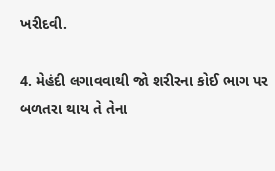ખરીદવી.

4. મેહંદી લગાવવાથી જો શરીરના કોઈ ભાગ પર બળતરા થાય તે તેના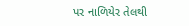પર નાળિયેર તેલથી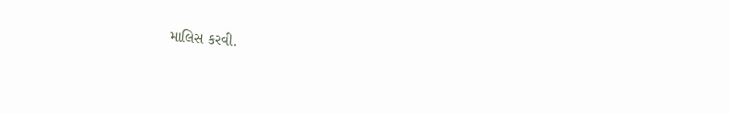માલિસ કરવી.